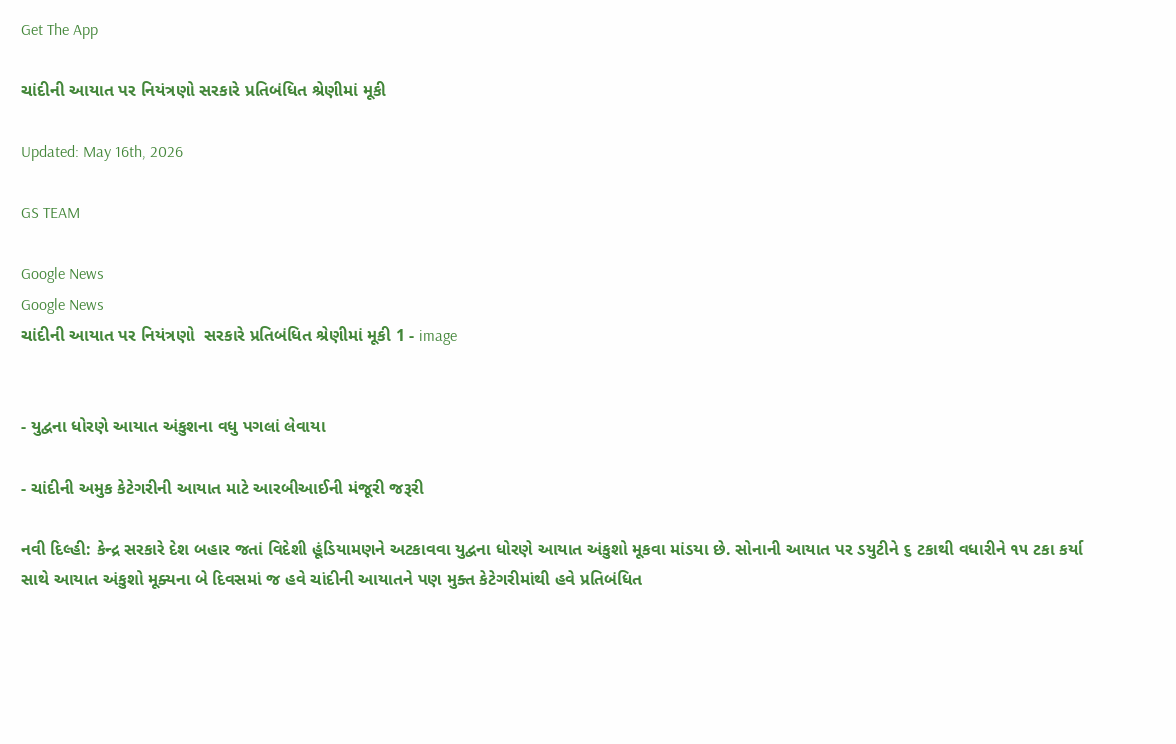Get The App

ચાંદીની આયાત પર નિયંત્રણો સરકારે પ્રતિબંધિત શ્રેણીમાં મૂકી

Updated: May 16th, 2026

GS TEAM

Google News
Google News
ચાંદીની આયાત પર નિયંત્રણો  સરકારે પ્રતિબંધિત શ્રેણીમાં મૂકી 1 - image


- યુદ્વના ધોરણે આયાત અંકુશના વધુ પગલાં લેવાયા

- ચાંદીની અમુક કેટેગરીની આયાત માટે આરબીઆઈની મંજૂરી જરૂરી

નવી દિલ્હી: કેન્દ્ર સરકારે દેશ બહાર જતાં વિદેશી હૂંડિયામણને અટકાવવા યુદ્વના ધોરણે આયાત અંકુશો મૂકવા માંડયા છે. સોનાની આયાત પર ડયુટીને ૬ ટકાથી વધારીને ૧૫ ટકા કર્યા સાથે આયાત અંકુશો મૂક્યના બે દિવસમાં જ હવે ચાંદીની આયાતને પણ મુક્ત કેટેગરીમાંથી હવે પ્રતિબંધિત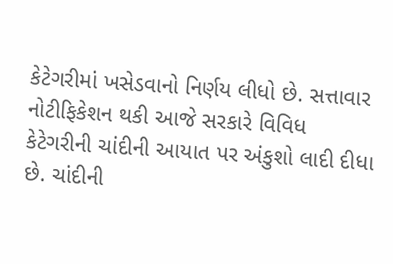કેટેગરીમાં ખસેડવાનો નિર્ણય લીધો છે. સત્તાવાર નોટીફિકેશન થકી આજે સરકારે વિવિધ કેટેગરીની ચાંદીની આયાત પર અંકુશો લાદી દીધા છે. ચાંદીની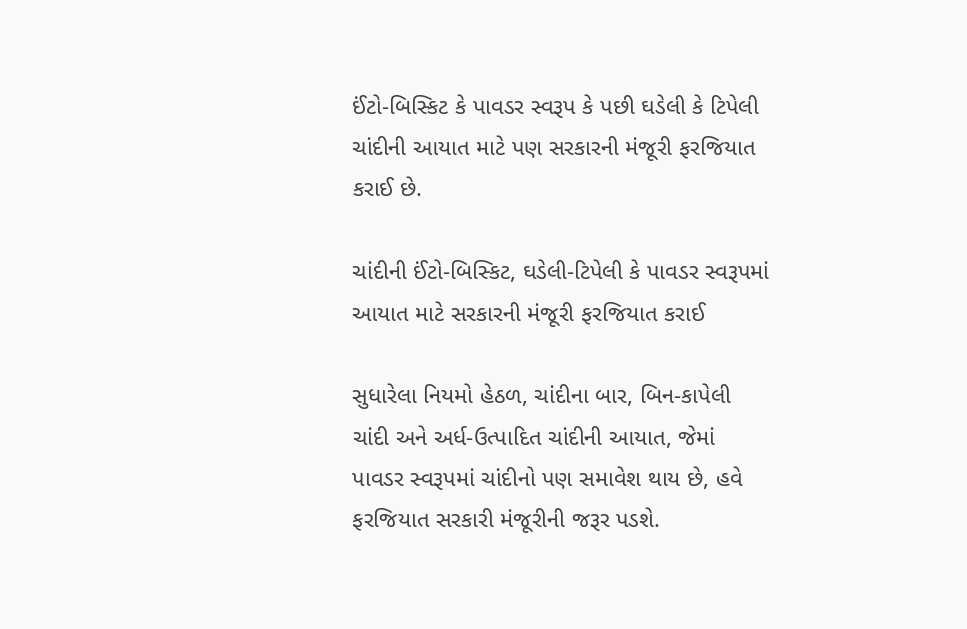ઈંટો-બિસ્કિટ કે પાવડર સ્વરૂપ કે પછી ઘડેલી કે ટિપેલી ચાંદીની આયાત માટે પણ સરકારની મંજૂરી ફરજિયાત કરાઈ છે.

ચાંદીની ઈંટો-બિસ્કિટ, ઘડેલી-ટિપેલી કે પાવડર સ્વરૂપમાં આયાત માટે સરકારની મંજૂરી ફરજિયાત કરાઈ

સુધારેલા નિયમો હેઠળ, ચાંદીના બાર, બિન-કાપેલી ચાંદી અને અર્ધ-ઉત્પાદિત ચાંદીની આયાત, જેમાં પાવડર સ્વરૂપમાં ચાંદીનો પણ સમાવેશ થાય છે, હવે ફરજિયાત સરકારી મંજૂરીની જરૂર પડશે.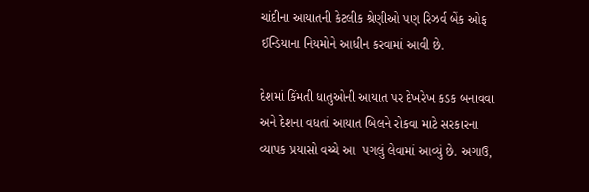ચાંદીના આયાતની કેટલીક શ્રેણીઓ પણ રિઝર્વ બેંક ઓફ ઈન્ડિયાના નિયમોને આધીન કરવામાં આવી છે.

દેશમાં કિંમતી ધાતુઓની આયાત પર દેખરેખ કડક બનાવવા અને દેશના વધતાં આયાત બિલને રોકવા માટે સરકારના વ્યાપક પ્રયાસો વચ્ચે આ  પગલું લેવામાં આવ્યું છે. અગાઉ,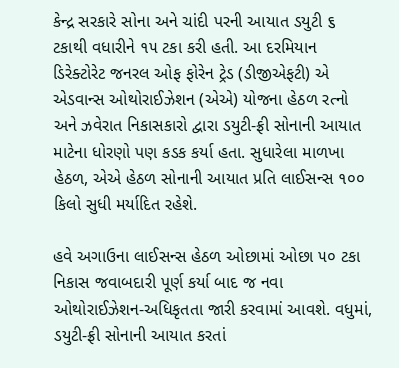કેન્દ્ર સરકારે સોના અને ચાંદી પરની આયાત ડયુટી ૬ ટકાથી વધારીને ૧૫ ટકા કરી હતી. આ દરમિયાન ડિરેક્ટોરેટ જનરલ ઓફ ફોરેન ટ્રેડ (ડીજીએફટી) એ એડવાન્સ ઓથોરાઈઝેશન (એએ) યોજના હેઠળ રત્નો અને ઝવેરાત નિકાસકારો દ્વારા ડયુટી-ફ્રી સોનાની આયાત માટેના ધોરણો પણ કડક કર્યા હતા. સુધારેલા માળખા હેઠળ, એએ હેઠળ સોનાની આયાત પ્રતિ લાઈસન્સ ૧૦૦ કિલો સુધી મર્યાદિત રહેશે.

હવે અગાઉના લાઈસન્સ હેઠળ ઓછામાં ઓછા ૫૦ ટકા નિકાસ જવાબદારી પૂર્ણ કર્યા બાદ જ નવા ઓથોરાઈઝેશન-અધિકૃતતા જારી કરવામાં આવશે. વધુમાં, ડયુટી-ફ્રી સોનાની આયાત કરતાં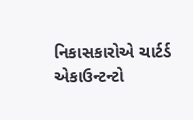નિકાસકારોએ ચાર્ટર્ડ એકાઉન્ટન્ટો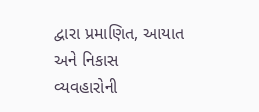દ્વારા પ્રમાણિત, આયાત અને નિકાસ વ્યવહારોની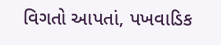વિગતો આપતાં, પખવાડિક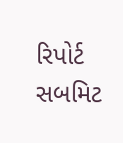રિપોર્ટ સબમિટ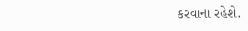કરવાના રહેશે.